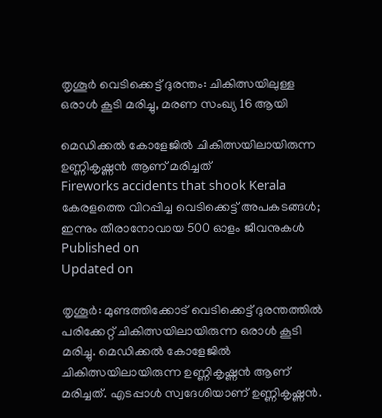തൃശൂര്‍ വെടിക്കെട്ട് ദുരന്തം: ചികിത്സയിലുള്ള ഒരാള്‍ കൂടി മരിച്ചു, മരണ സംഖ്യ 16 ആയി

മെഡിക്കൽ കോളേജിൽ ചികിത്സയിലായിരുന്ന ഉണ്ണികൃഷ്ണൻ ആണ് മരിച്ചത്
Fireworks accidents that shook Kerala
കേരളത്തെ വിറപ്പിച്ച വെടിക്കെട്ട് അപകടങ്ങൾ; ഇന്നും തീരാനോവായ 500 ഓളം ജീവനുകൾ
Published on
Updated on

തൃശൂർ: മുണ്ടത്തിക്കോട് വെടിക്കെട്ട് ദുരന്തത്തിൽ പരിക്കേറ്റ് ചികിത്സയിലായിരുന്ന ഒരാൾ കൂടി മരിച്ചു. മെഡിക്കൽ കോളേജിൽ ചികിത്സയിലായിരുന്ന ഉണ്ണികൃഷ്ണൻ ആണ് മരിച്ചത്. എടപ്പാൾ സ്വദേശിയാണ് ഉണ്ണികൃഷ്ണൻ.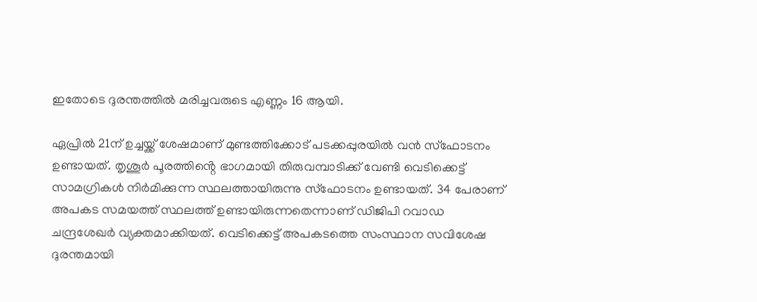ഇതോടെ ദുരന്തത്തിൽ മരിച്ചവരുടെ എണ്ണം 16 ആയി.

ഏപ്രിൽ 21ന് ഉച്ചയ്ക്ക് ശേഷമാണ് മുണ്ടത്തിക്കോട് പടക്കപ്പുരയിൽ വൻ സ്ഫോടനം ഉണ്ടായത്. തൃശൂർ പൂരത്തിൻ്റെ ഭാഗമായി തിരുവമ്പാടിക്ക് വേണ്ടി വെടിക്കെട്ട് സാമഗ്രികൾ നിർമിക്കുന്ന സ്ഥലത്തായിരുന്നു സ്ഫോടനം ഉണ്ടായത്. 34 പേരാണ് അപകട സമയത്ത് സ്ഥലത്ത് ഉണ്ടായിരുന്നതെന്നാണ് ഡിജിപി റവാഡ ചന്ദ്രശേഖർ വ്യക്തമാക്കിയത്. വെടിക്കെട്ട് അപകടത്തെ സംസ്ഥാന സവിശേഷ ദുരന്തമായി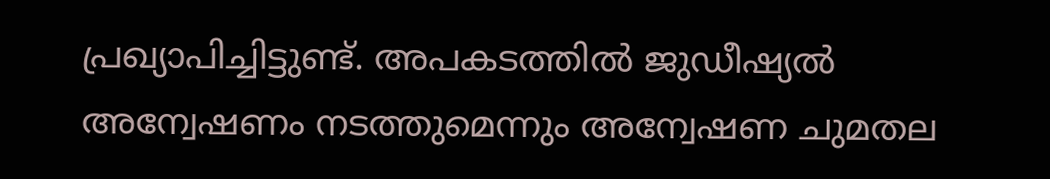പ്രഖ്യാപിച്ചിട്ടുണ്ട്. അപകടത്തിൽ ജുഡീഷ്യൽ അന്വേഷണം നടത്തുമെന്നും അന്വേഷണ ചുമതല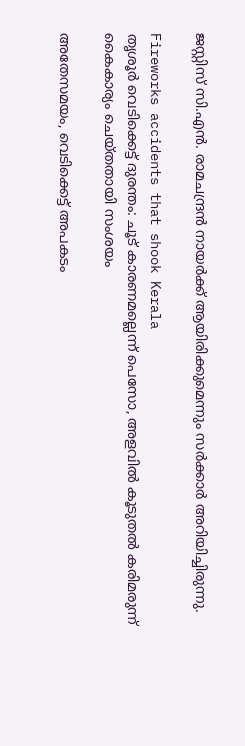ജസ്റ്റിസ് സി.എന്‍. രാമചന്ദ്രന്‍ നായര്‍ക്ക് ആയിരിക്കുമെന്നും സർക്കാർ അറിയിച്ചിരുന്നു.

Fireworks accidents that shook Kerala
തൃശൂര്‍ വെടിക്കെട്ട് ദുരന്തം: ചൂട് കാരണമല്ലെന്ന് പെസോ, അളവില്‍ കൂടുതല്‍ കരിമരുന്ന് കൈകാര്യം ചെയ്തതായി സംശയം

അതേസമയം, വെടിക്കെട്ട് അപകടം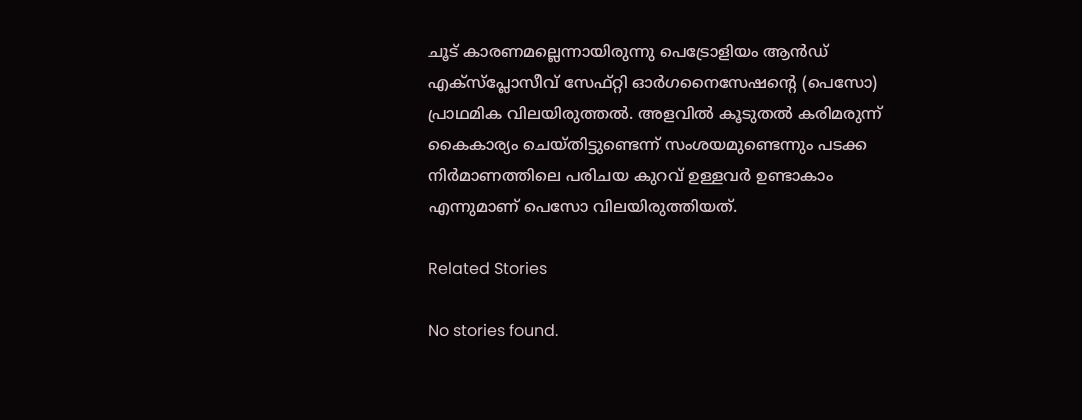ചൂട് കാരണമല്ലെന്നായിരുന്നു പെട്രോളിയം ആൻഡ് എക്‌സ്‌പ്ലോസീവ് സേഫ്റ്റി ഓർഗനൈസേഷൻ്റെ (പെസോ) പ്രാഥമിക വിലയിരുത്തൽ. അളവിൽ കൂടുതൽ കരിമരുന്ന് കൈകാര്യം ചെയ്തിട്ടുണ്ടെന്ന് സംശയമുണ്ടെന്നും പടക്ക നിർമാണത്തിലെ പരിചയ കുറവ് ഉള്ളവർ ഉണ്ടാകാം എന്നു‌മാണ് പെസോ വിലയിരുത്തിയത്.

Related Stories

No stories found.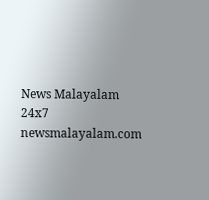News Malayalam 24x7
newsmalayalam.com